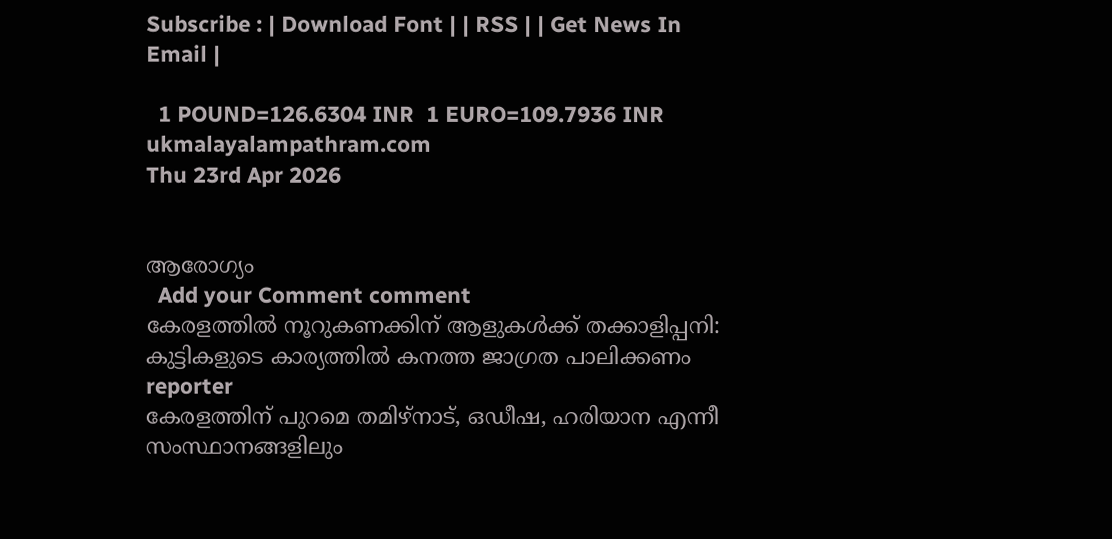Subscribe : | Download Font | | RSS | | Get News In Email |

  1 POUND=126.6304 INR  1 EURO=109.7936 INR
ukmalayalampathram.com
Thu 23rd Apr 2026


ആരോഗ്യം
  Add your Comment comment
കേരളത്തില്‍ നൂറുകണക്കിന് ആളുകള്‍ക്ക് തക്കാളിപ്പനി: കുട്ടികളുടെ കാര്യത്തില്‍ കനത്ത ജാഗ്രത പാലിക്കണം
reporter
കേരളത്തിന് പുറമെ തമിഴ്‌നാട്, ഒഡീഷ, ഹരിയാന എന്നീ സംസ്ഥാനങ്ങളിലും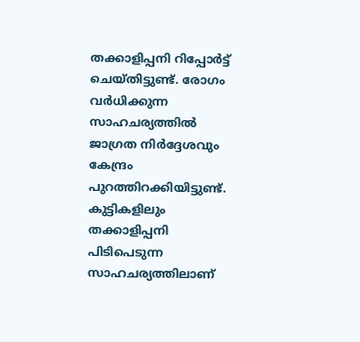തക്കാളിപ്പനി റിപ്പോര്‍ട്ട് ചെയ്തിട്ടുണ്ട്. രോഗം വര്‍ധിക്കുന്ന സാഹചര്യത്തില്‍ ജാഗ്രത നിര്‍ദ്ദേശവും കേന്ദ്രം പുറത്തിറക്കിയിട്ടുണ്ട്. കുട്ടികളിലും തക്കാളിപ്പനി പിടിപെടുന്ന സാഹചര്യത്തിലാണ്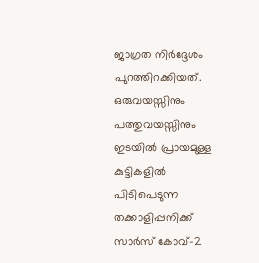ജാഗ്രത നിര്‍ദ്ദേശം പുറത്തിറക്കിയത്. ഒരുവയസ്സിനും പത്തുവയസ്സിനും ഇടയില്‍ പ്രായമുള്ള കുട്ടികളില്‍ പിടിപെടുന്ന തക്കാളിപ്പനിക്ക് സാര്‍സ് കോവ്-2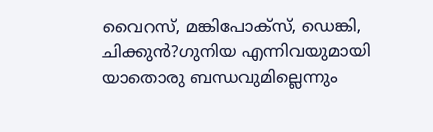വൈറസ്, മങ്കിപോക്‌സ്, ഡെങ്കി, ചിക്കുന്‍?ഗുനിയ എന്നിവയുമായി യാതൊരു ബന്ധവുമില്ലെന്നും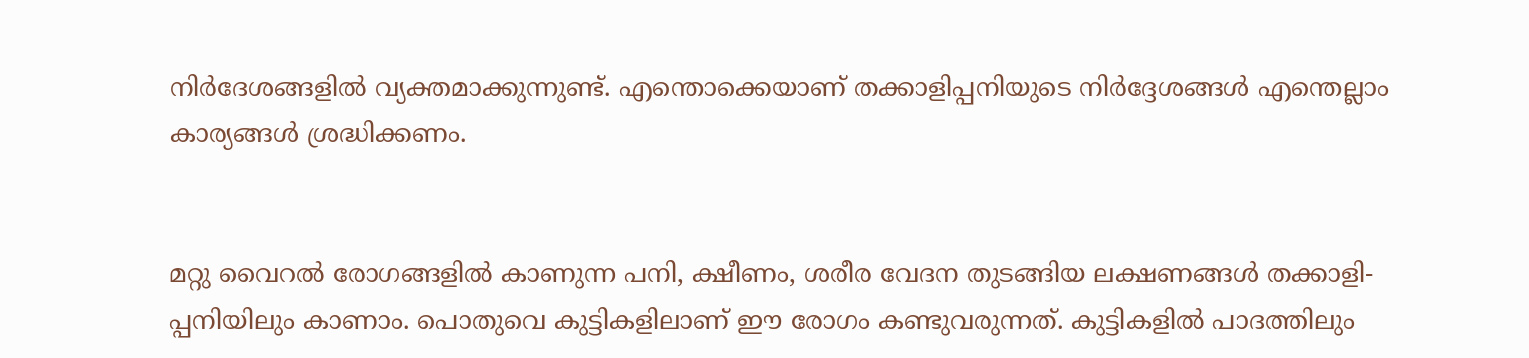നിര്‍ദേശങ്ങളില്‍ വ്യക്തമാക്കുന്നുണ്ട്. എന്തൊക്കെയാണ് തക്കാളിപ്പനിയുടെ നിര്‍ദ്ദേശങ്ങള്‍ എന്തെല്ലാം കാര്യങ്ങള്‍ ശ്രദ്ധിക്കണം.


മറ്റു വൈറല്‍ രോഗങ്ങളില്‍ കാണുന്ന പനി, ക്ഷീണം, ശരീര വേദന തുടങ്ങിയ ലക്ഷണങ്ങള്‍ തക്കാളി-പ്പനിയിലും കാണാം. പൊതുവെ കുട്ടികളിലാണ് ഈ രോഗം കണ്ടുവരുന്നത്. കുട്ടികളില്‍ പാദത്തിലും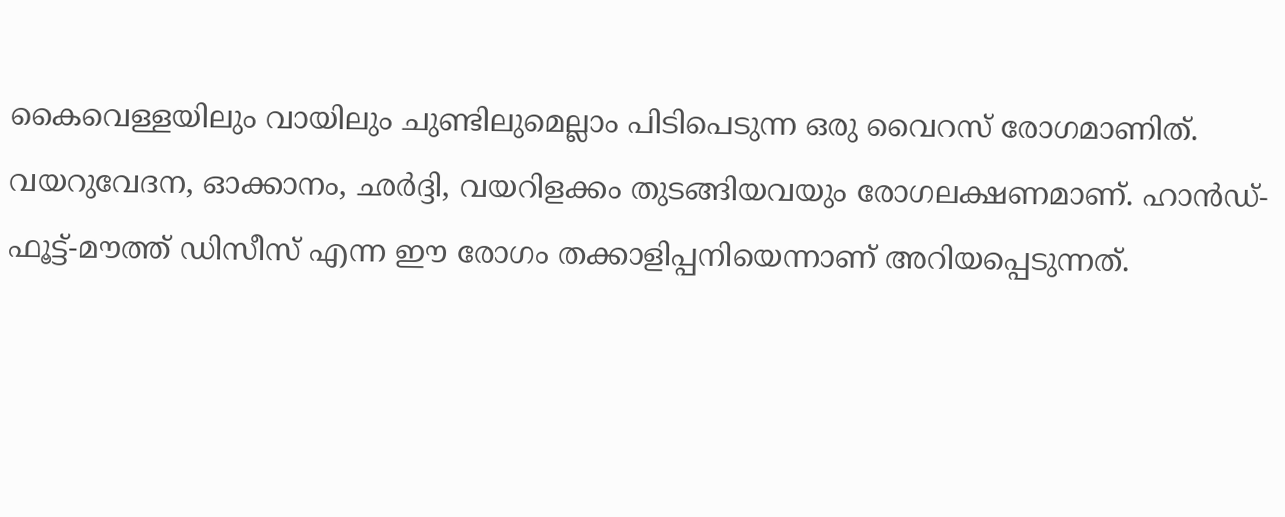കൈവെള്ളയിലും വായിലും ചുണ്ടിലുമെല്ലാം പിടിപെടുന്ന ഒരു വൈറസ് രോഗമാണിത്. വയറുവേദന, ഓക്കാനം, ഛര്‍ദ്ദി, വയറിളക്കം തുടങ്ങിയവയും രോഗലക്ഷണമാണ്. ഹാന്‍ഡ്-ഫൂട്ട്-മൗത്ത് ഡിസീസ് എന്ന ഈ രോഗം തക്കാളിപ്പനിയെന്നാണ് അറിയപ്പെടുന്നത്.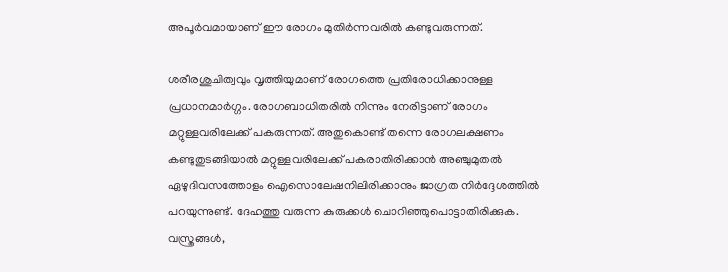അപൂര്‍വമായാണ് ഈ രോഗം മുതിര്‍ന്നവരില്‍ കണ്ടുവരുന്നത്.

ശരീരശുചിത്വവും വൃത്തിയുമാണ് രോഗത്തെ പ്രതിരോധിക്കാനുള്ള പ്രധാനമാര്‍ഗ്ഗം. രോഗബാധിതരില്‍ നിന്നും നേരിട്ടാണ് രോഗം മറ്റുള്ളവരിലേക്ക് പകരുന്നത്. അതുകൊണ്ട് തന്നെ രോഗലക്ഷണം കണ്ടുതുടങ്ങിയാല്‍ മറ്റുള്ളവരിലേക്ക് പകരാതിരിക്കാന്‍ അഞ്ചുമുതല്‍ ഏഴുദിവസത്തോളം ഐസൊലേഷനിലിരിക്കാനും ജാഗ്രത നിര്‍ദ്ദേശത്തില്‍ പറയുന്നുണ്ട്. ദേഹത്തു വരുന്ന കുരുക്കള്‍ ചൊറിഞ്ഞുപൊട്ടാതിരിക്കുക. വസ്ത്രങ്ങള്‍,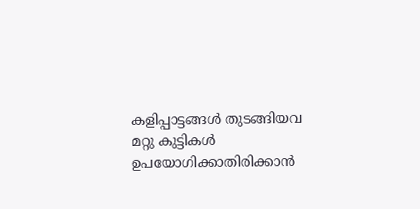കളിപ്പാട്ടങ്ങള്‍ തുടങ്ങിയവ മറ്റു കുട്ടികള്‍ ഉപയോഗിക്കാതിരിക്കാന്‍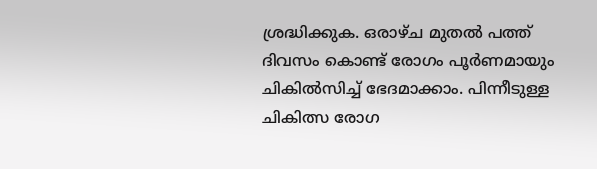ശ്രദ്ധിക്കുക. ഒരാഴ്ച മുതല്‍ പത്ത് ദിവസം കൊണ്ട് രോഗം പൂര്‍ണമായും ചികില്‍സിച്ച് ഭേദമാക്കാം. പിന്നീടുള്ള ചികിത്സ രോഗ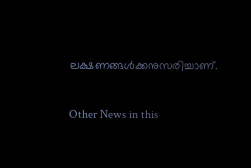ലക്ഷണങ്ങള്‍ക്കനുസരിച്ചാണ്.

Other News in this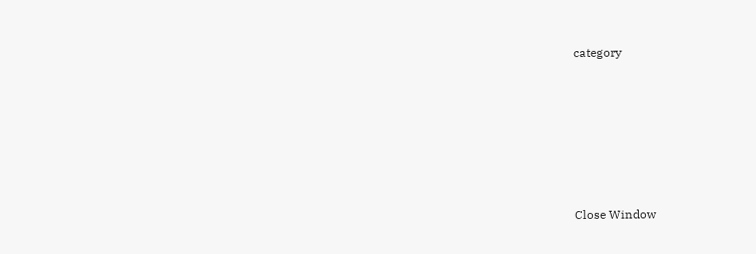category








Close Window